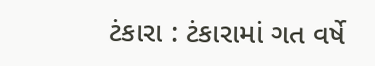ટંકારા : ટંકારામાં ગત વર્ષે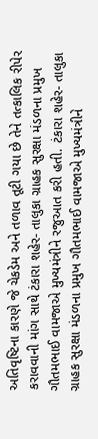અતિવૃષ્ટિના કારણે જે ચેકડેમ અને તળાવ તૂટી ગયા છે તેને તત્કાલિક રીપેર કરાવવાની માંગ સાથે ટંકારા શહેર- તાલુકા ગ્રાહક સુરક્ષા મંડળના પ્રમુખ ગૌતમભાઈ વામજાએ મુખ્યમંત્રીને રજુઆત કરી હતી. ટંકારા શહેર- તાલુકા ગ્રાહક સુરક્ષા મંડળના પ્રમુખ ગૌતમભાઈ વામજાએ મુખ્યમંત્રીને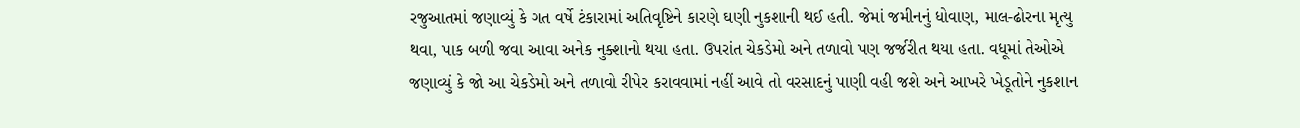રજુઆતમાં જણાવ્યું કે ગત વર્ષે ટંકારામાં અતિવૃષ્ટિને કારણે ઘણી નુકશાની થઈ હતી. જેમાં જમીનનું ધોવાણ, માલ-ઢોરના મૃત્યુ થવા, પાક બળી જવા આવા અનેક નુક્શાનો થયા હતા. ઉપરાંત ચેકડેમો અને તળાવો પણ જર્જરીત થયા હતા. વધૂમાં તેઓએ જણાવ્યું કે જો આ ચેકડેમો અને તળાવો રીપેર કરાવવામાં નહીં આવે તો વરસાદનું પાણી વહી જશે અને આખરે ખેડૂતોને નુકશાન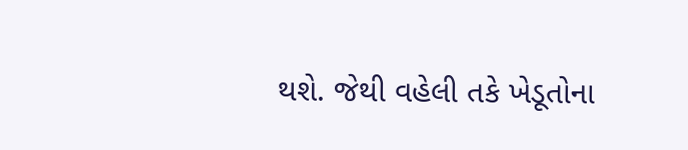થશે. જેથી વહેલી તકે ખેડૂતોના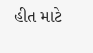હીત માટે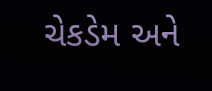ચેકડેમ અને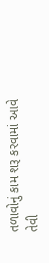તળાવોનું કામ શરૂ કરવામાં આવે તેવી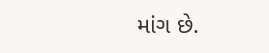માંગ છે.